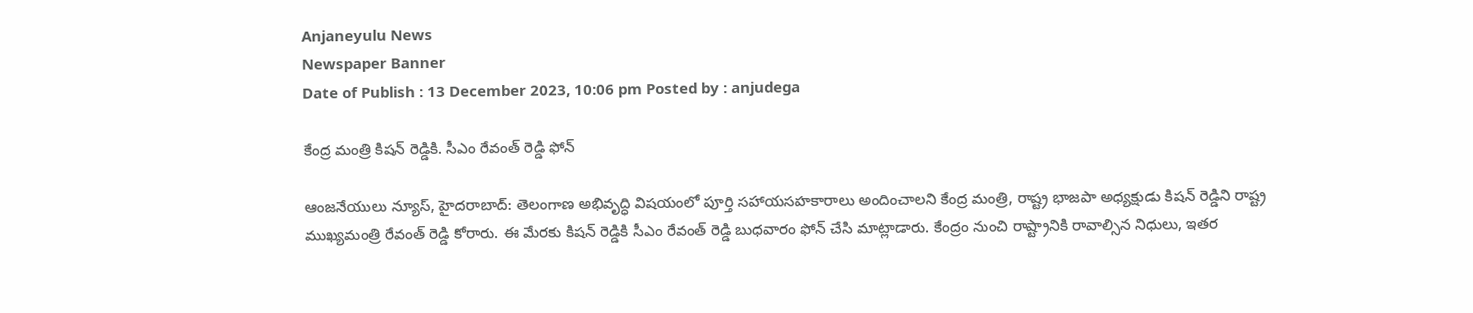Anjaneyulu News
Newspaper Banner
Date of Publish : 13 December 2023, 10:06 pm Posted by : anjudega

కేంద్ర మంత్రి కిషన్ రెడ్డికి. సీఎం రేవంత్ రెడ్డి ఫోన్

ఆంజనేయులు న్యూస్, హైదరాబాద్: తెలంగాణ అభివృద్ధి విషయంలో పూర్తి సహాయసహకారాలు అందించాలని కేంద్ర మంత్రి, రాష్ట్ర భాజపా అధ్యక్షుడు కిషన్ రెడ్డిని రాష్ట్ర ముఖ్యమంత్రి రేవంత్ రెడ్డి కోరారు. ఈ మేరకు కిషన్ రెడ్డికి సీఎం రేవంత్ రెడ్డి బుధవారం ఫోన్ చేసి మాట్లాడారు. కేంద్రం నుంచి రాష్ట్రానికి రావాల్సిన నిధులు, ఇతర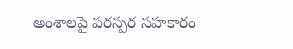అంశాలపై పరస్పర సహకారం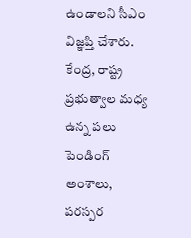ఉండాలని సీఎం విజ్ఞప్తి చేశారు. కేంద్ర, రాష్ట్ర ప్రభుత్వాల మధ్య ఉన్న పలు పెండింగ్ అంశాలు, పరస్పర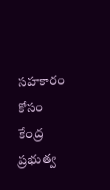సహకారం కోసం కేంద్ర ప్రభుత్వ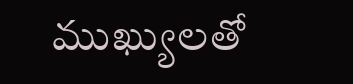ముఖ్యులతో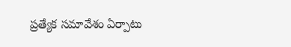ప్రత్యేక సమావేశం ఏర్పాటు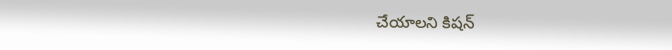చేయాలని కిషన్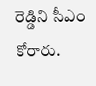రెడ్డిని సీఎం కోరారు.